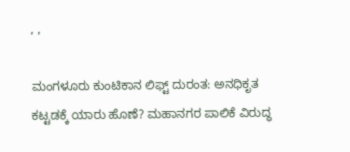, ,

ಮಂಗಳೂರು ಕುಂಟಿಕಾನ ಲಿಫ್ಟ್ ದುರಂತ: ಅನಧಿಕೃತ ಕಟ್ಟಡಕ್ಕೆ ಯಾರು ಹೊಣೆ? ಮಹಾನಗರ ಪಾಲಿಕೆ ವಿರುದ್ಧ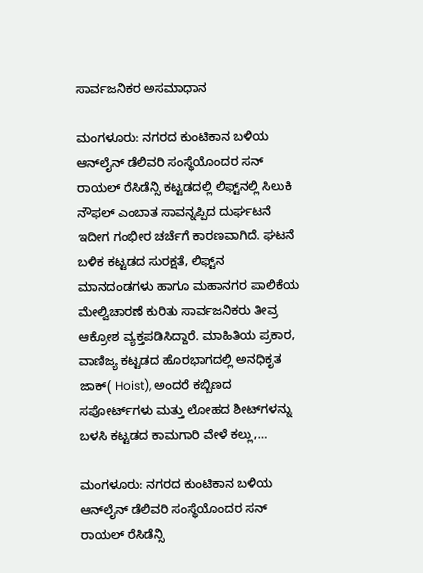ಸಾರ್ವಜನಿಕರ ಅಸಮಾಧಾನ

ಮಂಗಳೂರು: ನಗರದ ಕುಂಟಿಕಾನ ಬಳಿಯ ಆನ್‌ಲೈನ್ ಡೆಲಿವರಿ ಸಂಸ್ಥೆಯೊಂದರ ಸನ್ ರಾಯಲ್ ರೆಸಿಡೆನ್ಸಿ ಕಟ್ಟಡದಲ್ಲಿ ಲಿಫ್ಟ್‌ನಲ್ಲಿ ಸಿಲುಕಿ ನೌಫಲ್ ಎಂಬಾತ ಸಾವನ್ನಪ್ಪಿದ ದುರ್ಘಟನೆ ಇದೀಗ ಗಂಭೀರ ಚರ್ಚೆಗೆ ಕಾರಣವಾಗಿದೆ. ಘಟನೆ ಬಳಿಕ ಕಟ್ಟಡದ ಸುರಕ್ಷತೆ, ಲಿಫ್ಟ್‌ನ ಮಾನದಂಡಗಳು ಹಾಗೂ ಮಹಾನಗರ ಪಾಲಿಕೆಯ ಮೇಲ್ವಿಚಾರಣೆ ಕುರಿತು ಸಾರ್ವಜನಿಕರು ತೀವ್ರ ಆಕ್ರೋಶ ವ್ಯಕ್ತಪಡಿಸಿದ್ದಾರೆ. ಮಾಹಿತಿಯ ಪ್ರಕಾರ, ವಾಣಿಜ್ಯ ಕಟ್ಟಡದ ಹೊರಭಾಗದಲ್ಲಿ ಅನಧಿಕೃತ ಜಾಕ್( Hoist), ಅಂದರೆ ಕಬ್ಬಿಣದ ಸಪೋರ್ಟ್‌ಗಳು ಮತ್ತು ಲೋಹದ ಶೀಟ್‌ಗಳನ್ನು ಬಳಸಿ ಕಟ್ಟಡದ ಕಾಮಗಾರಿ ವೇಳೆ ಕಲ್ಲು,…

ಮಂಗಳೂರು: ನಗರದ ಕುಂಟಿಕಾನ ಬಳಿಯ ಆನ್‌ಲೈನ್ ಡೆಲಿವರಿ ಸಂಸ್ಥೆಯೊಂದರ ಸನ್ ರಾಯಲ್ ರೆಸಿಡೆನ್ಸಿ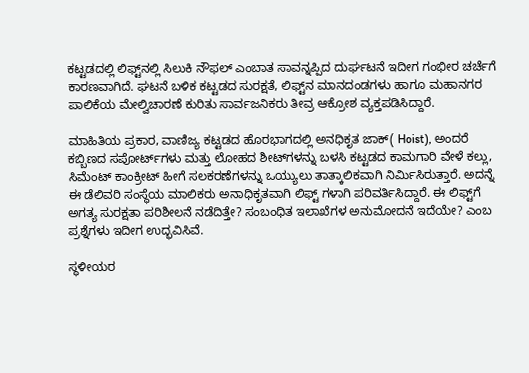ಕಟ್ಟಡದಲ್ಲಿ ಲಿಫ್ಟ್‌ನಲ್ಲಿ ಸಿಲುಕಿ ನೌಫಲ್ ಎಂಬಾತ ಸಾವನ್ನಪ್ಪಿದ ದುರ್ಘಟನೆ ಇದೀಗ ಗಂಭೀರ ಚರ್ಚೆಗೆ ಕಾರಣವಾಗಿದೆ. ಘಟನೆ ಬಳಿಕ ಕಟ್ಟಡದ ಸುರಕ್ಷತೆ, ಲಿಫ್ಟ್‌ನ ಮಾನದಂಡಗಳು ಹಾಗೂ ಮಹಾನಗರ ಪಾಲಿಕೆಯ ಮೇಲ್ವಿಚಾರಣೆ ಕುರಿತು ಸಾರ್ವಜನಿಕರು ತೀವ್ರ ಆಕ್ರೋಶ ವ್ಯಕ್ತಪಡಿಸಿದ್ದಾರೆ.

ಮಾಹಿತಿಯ ಪ್ರಕಾರ, ವಾಣಿಜ್ಯ ಕಟ್ಟಡದ ಹೊರಭಾಗದಲ್ಲಿ ಅನಧಿಕೃತ ಜಾಕ್( Hoist), ಅಂದರೆ ಕಬ್ಬಿಣದ ಸಪೋರ್ಟ್‌ಗಳು ಮತ್ತು ಲೋಹದ ಶೀಟ್‌ಗಳನ್ನು ಬಳಸಿ ಕಟ್ಟಡದ ಕಾಮಗಾರಿ ವೇಳೆ ಕಲ್ಲು, ಸಿಮೆಂಟ್ ಕಾಂಕ್ರೀಟ್ ಹೀಗೆ ಸಲಕರಣೆಗಳನ್ನು ಒಯ್ಯುಲು ತಾತ್ಕಾಲಿಕವಾಗಿ ನಿರ್ಮಿಸಿರುತ್ತಾರೆ. ಅದನ್ನೆ ಈ ಡೆಲಿವರಿ ಸಂಸ್ಥೆಯ ಮಾಲಿಕರು ಅನಾಧಿಕೃತವಾಗಿ ಲಿಫ್ಟ್ ಗಳಾಗಿ ಪರಿವರ್ತಿಸಿದ್ದಾರೆ. ಈ ಲಿಫ್ಟ್‌ಗೆ ಅಗತ್ಯ ಸುರಕ್ಷತಾ ಪರಿಶೀಲನೆ ನಡೆದಿತ್ತೇ? ಸಂಬಂಧಿತ ಇಲಾಖೆಗಳ ಅನುಮೋದನೆ ಇದೆಯೇ? ಎಂಬ ಪ್ರಶ್ನೆಗಳು ಇದೀಗ ಉದ್ಭವಿಸಿವೆ.

ಸ್ಥಳೀಯರ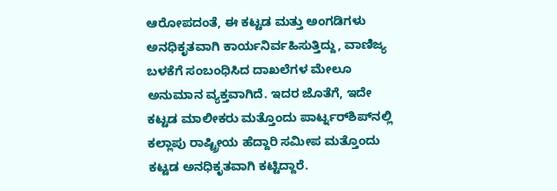ಆರೋಪದಂತೆ, ಈ ಕಟ್ಟಡ ಮತ್ತು ಅಂಗಡಿಗಳು ಅನಧಿಕೃತವಾಗಿ ಕಾರ್ಯನಿರ್ವಹಿಸುತ್ತಿದ್ದು, ವಾಣಿಜ್ಯ ಬಳಕೆಗೆ ಸಂಬಂಧಿಸಿದ ದಾಖಲೆಗಳ ಮೇಲೂ ಅನುಮಾನ ವ್ಯಕ್ತವಾಗಿದೆ. ಇದರ ಜೊತೆಗೆ, ಇದೇ ಕಟ್ಟಡ ಮಾಲೀಕರು ಮತ್ತೊಂದು ಪಾರ್ಟ್ನರ್‌ಶಿಪ್‌ನಲ್ಲಿ ಕಲ್ಲಾಪು ರಾಷ್ಟ್ರೀಯ ಹೆದ್ದಾರಿ ಸಮೀಪ ಮತ್ತೊಂದು ಕಟ್ಟಡ ಅನಧಿಕೃತವಾಗಿ ಕಟ್ಟಿದ್ದಾರೆ.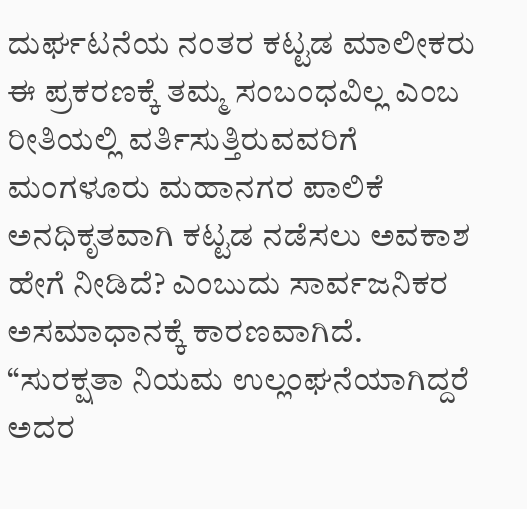ದುರ್ಘಟನೆಯ ನಂತರ ಕಟ್ಟಡ ಮಾಲೀಕರು ಈ ಪ್ರಕರಣಕ್ಕೆ ತಮ್ಮ ಸಂಬಂಧವಿಲ್ಲ ಎಂಬ ರೀತಿಯಲ್ಲಿ ವರ್ತಿಸುತ್ತಿರುವವರಿಗೆ ಮಂಗಳೂರು ಮಹಾನಗರ ಪಾಲಿಕೆ ಅನಧಿಕೃತವಾಗಿ ಕಟ್ಟಡ ನಡೆಸಲು ಅವಕಾಶ ಹೇಗೆ ನೀಡಿದೆ? ಎಂಬುದು ಸಾರ್ವಜನಿಕರ ಅಸಮಾಧಾನಕ್ಕೆ ಕಾರಣವಾಗಿದೆ. “ಸುರಕ್ಷತಾ ನಿಯಮ ಉಲ್ಲಂಘನೆಯಾಗಿದ್ದರೆ ಅದರ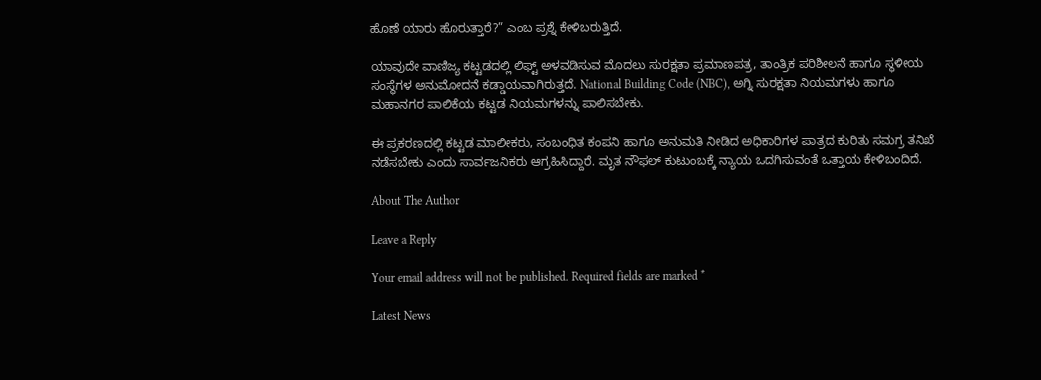ಹೊಣೆ ಯಾರು ಹೊರುತ್ತಾರೆ?” ಎಂಬ ಪ್ರಶ್ನೆ ಕೇಳಿಬರುತ್ತಿದೆ.

ಯಾವುದೇ ವಾಣಿಜ್ಯ ಕಟ್ಟಡದಲ್ಲಿ ಲಿಫ್ಟ್ ಅಳವಡಿಸುವ ಮೊದಲು ಸುರಕ್ಷತಾ ಪ್ರಮಾಣಪತ್ರ, ತಾಂತ್ರಿಕ ಪರಿಶೀಲನೆ ಹಾಗೂ ಸ್ಥಳೀಯ ಸಂಸ್ಥೆಗಳ ಅನುಮೋದನೆ ಕಡ್ಡಾಯವಾಗಿರುತ್ತದೆ. National Building Code (NBC), ಅಗ್ನಿ ಸುರಕ್ಷತಾ ನಿಯಮಗಳು ಹಾಗೂ ಮಹಾನಗರ ಪಾಲಿಕೆಯ ಕಟ್ಟಡ ನಿಯಮಗಳನ್ನು ಪಾಲಿಸಬೇಕು.

ಈ ಪ್ರಕರಣದಲ್ಲಿ ಕಟ್ಟಡ ಮಾಲೀಕರು, ಸಂಬಂಧಿತ ಕಂಪನಿ ಹಾಗೂ ಅನುಮತಿ ನೀಡಿದ ಅಧಿಕಾರಿಗಳ ಪಾತ್ರದ ಕುರಿತು ಸಮಗ್ರ ತನಿಖೆ ನಡೆಸಬೇಕು ಎಂದು ಸಾರ್ವಜನಿಕರು ಆಗ್ರಹಿಸಿದ್ದಾರೆ. ಮೃತ ನೌಫಲ್ ಕುಟುಂಬಕ್ಕೆ ನ್ಯಾಯ ಒದಗಿಸುವಂತೆ ಒತ್ತಾಯ ಕೇಳಿಬಂದಿದೆ.

About The Author

Leave a Reply

Your email address will not be published. Required fields are marked *

Latest News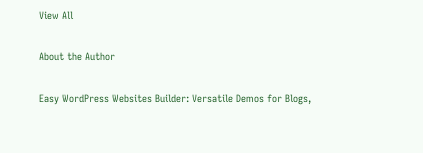View All

About the Author

Easy WordPress Websites Builder: Versatile Demos for Blogs,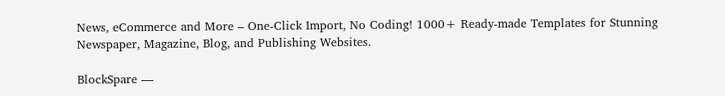News, eCommerce and More – One-Click Import, No Coding! 1000+ Ready-made Templates for Stunning Newspaper, Magazine, Blog, and Publishing Websites.

BlockSpare —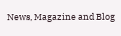News, Magazine and Blog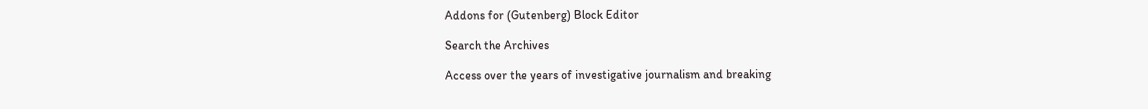Addons for (Gutenberg) Block Editor

Search the Archives

Access over the years of investigative journalism and breaking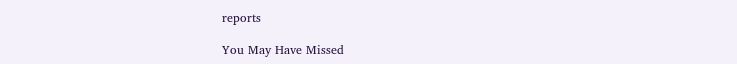reports

You May Have Missed